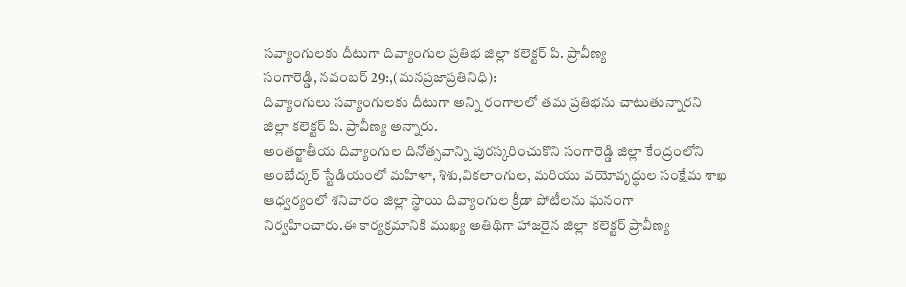సవ్యాంగులకు దీటుగా దివ్యాంగుల ప్రతిభ జిల్లా కలెక్టర్ పి. ప్రావీణ్య
సంగారెడ్డి, నవంబర్ 29:,(మనప్రజాప్రతినిధి):
దివ్యాంగులు సవ్యాంగులకు దీటుగా అన్ని రంగాలలో తమ ప్రతిభను చాటుతున్నారని జిల్లా కలెక్టర్ పి. ప్రావీణ్య అన్నారు.
అంతర్జాతీయ దివ్యాంగుల దినోత్సవాన్ని పురస్కరించుకొని సంగారెడ్డి జిల్లా కేంద్రంలోని అంబేద్కర్ స్టేడియంలో మహిళా, శిశు,వికలాంగుల, మరియు వయోవృద్ధుల సంక్షేమ శాఖ ఆధ్వర్యంలో శనివారం జిల్లా స్థాయి దివ్యాంగుల క్రీడా పోటీలను ఘనంగా నిర్వహించారు.ఈ కార్యక్రమానికి ముఖ్య అతిథిగా హాజరైన జిల్లా కలెక్టర్ ప్రావీణ్య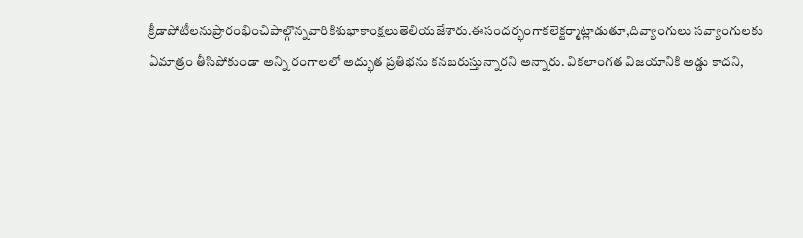క్రీడాపోటీలనుప్రారంభించిపాల్గొన్నవారికిశుభాకాంక్షలుతెలియజేశారు.ఈసందర్భంగాకలెక్టర్మాట్లాడుతూ,దివ్యాంగులు సవ్యాంగులకు ఏమాత్రం తీసిపోకుండా అన్ని రంగాలలో అద్భుత ప్రతిభను కనబరుస్తున్నారని అన్నారు. వికలాంగత విజయానికి అడ్డు కాదని,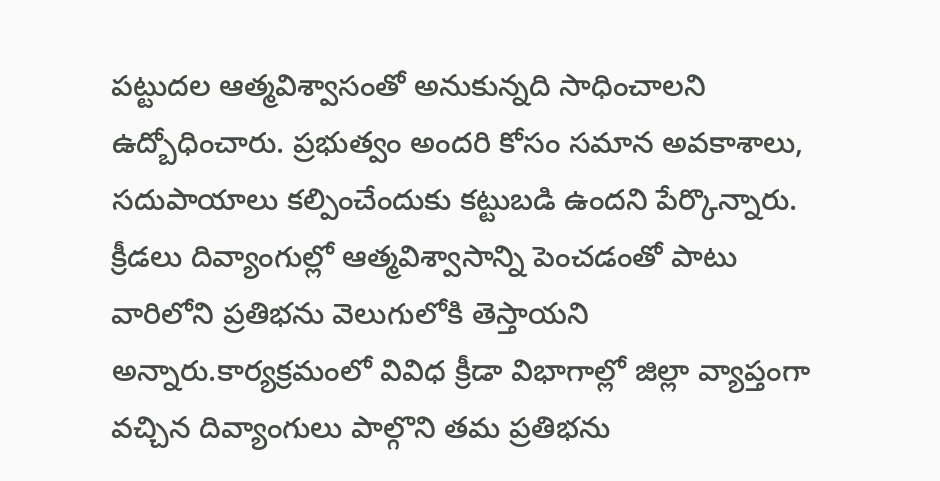పట్టుదల ఆత్మవిశ్వాసంతో అనుకున్నది సాధించాలని ఉద్బోధించారు. ప్రభుత్వం అందరి కోసం సమాన అవకాశాలు, సదుపాయాలు కల్పించేందుకు కట్టుబడి ఉందని పేర్కొన్నారు. క్రీడలు దివ్యాంగుల్లో ఆత్మవిశ్వాసాన్ని పెంచడంతో పాటు వారిలోని ప్రతిభను వెలుగులోకి తెస్తాయని అన్నారు.కార్యక్రమంలో వివిధ క్రీడా విభాగాల్లో జిల్లా వ్యాప్తంగా వచ్చిన దివ్యాంగులు పాల్గొని తమ ప్రతిభను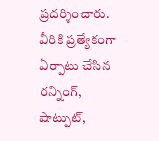ప్రదర్శించారు. వీరికి ప్రత్యేకంగా ఏర్పాటు చేసిన రన్నింగ్, షాట్పుట్,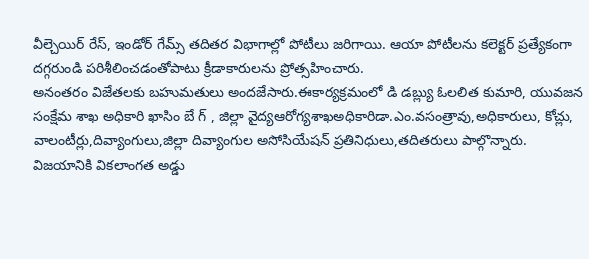వీల్చెయిర్ రేస్, ఇండోర్ గేమ్స్ తదితర విభాగాల్లో పోటీలు జరిగాయి. ఆయా పోటీలను కలెక్టర్ ప్రత్యేకంగా దగ్గరుండి పరిశీలించడంతోపాటు క్రీడాకారులను ప్రోత్సహించారు.
అనంతరం విజేతలకు బహుమతులు అందజేసారు.ఈకార్యక్రమంలో డి డబ్ల్యు ఓలలిత కుమారి, యువజన సంక్షేమ శాఖ అధికారి ఖాసిం బే గ్ , జిల్లా వైద్యఆరోగ్యశాఖఅధికారిడా.ఎం.వసంత్రావు,అధికారులు, కోచ్లు, వాలంటీర్లు,దివ్యాంగులు,జిల్లా దివ్యాంగుల అసోసియేషన్ ప్రతినిధులు,తదితరులు పాల్గొన్నారు.
విజయానికి వికలాంగత అడ్డు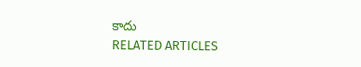కాదు
RELATED ARTICLES